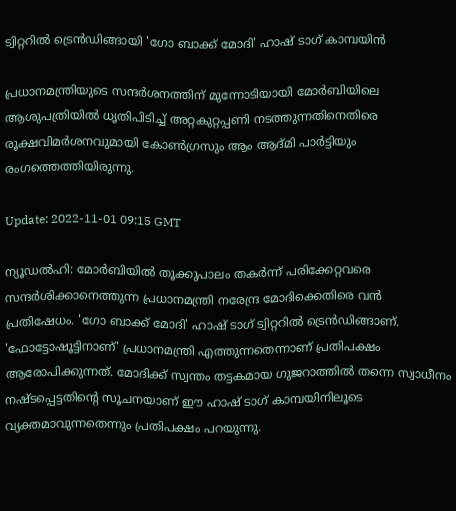ട്വിറ്ററിൽ ട്രെൻഡിങ്ങായി 'ഗോ ബാക്ക് മോദി' ഹാഷ് ടാഗ് കാമ്പയിൻ

പ്രധാനമന്ത്രിയുടെ സന്ദർശനത്തിന് മുന്നോടിയായി മോർബിയിലെ ആശുപത്രിയിൽ ധൃതിപിടിച്ച് അറ്റകുറ്റപ്പണി നടത്തുന്നതിനെതിരെ രൂക്ഷവിമർശനവുമായി കോൺഗ്രസും ആം ആദ്മി പാർട്ടിയും രംഗത്തെത്തിയിരുന്നു.

Update: 2022-11-01 09:15 GMT

ന്യൂഡൽഹി: മോർബിയിൽ തൂക്കുപാലം തകർന്ന് പരിക്കേറ്റവരെ സന്ദർശിക്കാനെത്തുന്ന പ്രധാനമന്ത്രി നരേന്ദ്ര മോദിക്കെതിരെ വൻ പ്രതിഷേധം. 'ഗോ ബാക്ക് മോദി' ഹാഷ് ടാഗ് ട്വിറ്ററിൽ ട്രെൻഡിങ്ങാണ്. 'ഫോട്ടോഷൂട്ടിനാണ്' പ്രധാനമന്ത്രി എത്തുന്നതെന്നാണ് പ്രതിപക്ഷം ആരോപിക്കുന്നത്. മോദിക്ക് സ്വന്തം തട്ടകമായ ഗുജറാത്തിൽ തന്നെ സ്വാധീനം നഷ്ടപ്പെട്ടതിന്റെ സൂചനയാണ് ഈ ഹാഷ് ടാഗ് കാമ്പയിനിലൂടെ വ്യക്തമാവുന്നതെന്നും പ്രതിപക്ഷം പറയുന്നു.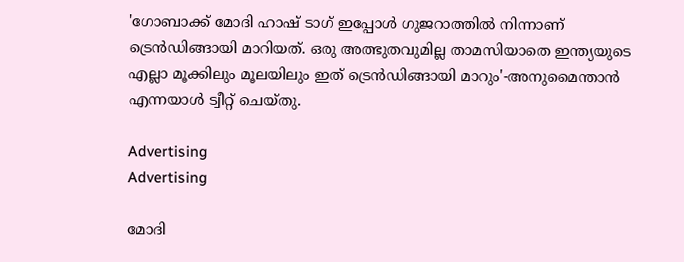'ഗോബാക്ക് മോദി ഹാഷ് ടാഗ് ഇപ്പോൾ ഗുജറാത്തിൽ നിന്നാണ് ട്രെൻഡിങ്ങായി മാറിയത്. ഒരു അത്ഭുതവുമില്ല താമസിയാതെ ഇന്ത്യയുടെ എല്ലാ മൂക്കിലും മൂലയിലും ഇത് ട്രെൻഡിങ്ങായി മാറും'-അനുമൈന്താൻ എന്നയാൾ ട്വീറ്റ് ചെയ്തു.

Advertising
Advertising

മോദി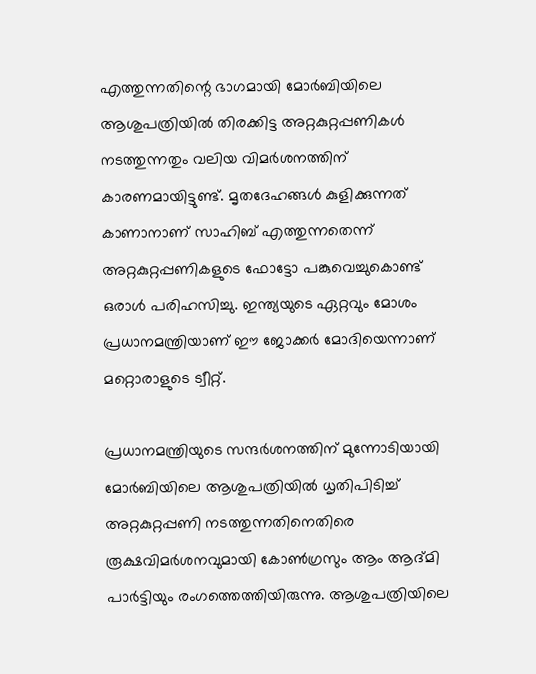എത്തുന്നതിന്റെ ഭാഗമായി മോർബിയിലെ ആശുപത്രിയിൽ തിരക്കിട്ട അറ്റകുറ്റപ്പണികൾ നടത്തുന്നതും വലിയ വിമർശനത്തിന് കാരണമായിട്ടുണ്ട്. മൃതദേഹങ്ങൾ കുളിക്കുന്നത് കാണാനാണ് സാഹിബ് എത്തുന്നതെന്ന് അറ്റകുറ്റപ്പണികളുടെ ഫോട്ടോ പങ്കുവെച്ചുകൊണ്ട് ഒരാൾ പരിഹസിച്ചു. ഇന്ത്യയുടെ ഏറ്റവും മോശം പ്രധാനമന്ത്രിയാണ് ഈ ജോക്കർ മോദിയെന്നാണ് മറ്റൊരാളുടെ ട്വീറ്റ്.

പ്രധാനമന്ത്രിയുടെ സന്ദർശനത്തിന് മുന്നോടിയായി മോർബിയിലെ ആശുപത്രിയിൽ ധൃതിപിടിച്ച് അറ്റകുറ്റപ്പണി നടത്തുന്നതിനെതിരെ രൂക്ഷവിമർശനവുമായി കോൺഗ്രസും ആം ആദ്മി പാർട്ടിയും രംഗത്തെത്തിയിരുന്നു. ആശുപത്രിയിലെ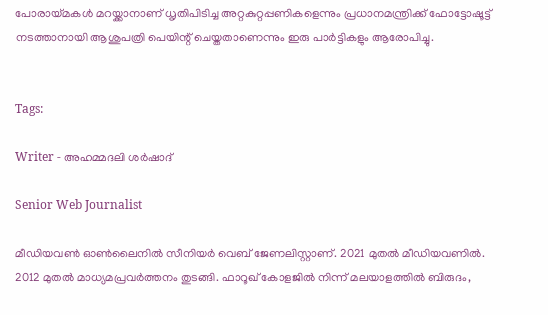പോരായ്മകൾ മറയ്ക്കാനാണ് ധൃതിപിടിച്ച അറ്റകുറ്റപ്പണികളെന്നും പ്രധാനമന്ത്രിക്ക് ഫോട്ടോഷൂട്ട് നടത്താനായി ആശുപത്രി പെയിന്റ് ചെയ്തതാണെന്നും ഇരു പാർട്ടികളും ആരോപിച്ചു.


Tags:

Writer - അഹമ്മദലി ശര്‍ഷാദ്

Senior Web Journalist

മീഡിയവൺ ഓൺലൈനിൽ സീനിയർ വെബ് ജേണലിസ്റ്റാണ്. 2021 മുതൽ മീഡിയവണിൽ. 2012 മുതൽ മാധ്യമപ്രവർത്തനം തുടങ്ങി. ഫാറൂഖ് കോളജിൽ നിന്ന് മലയാളത്തിൽ ബിരുദം,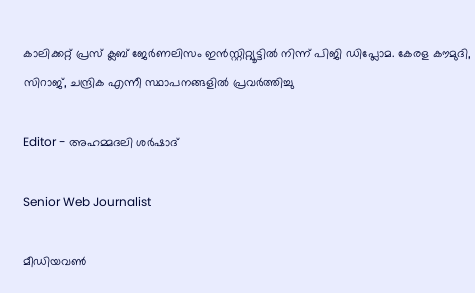കാലിക്കറ്റ് പ്രസ് ക്ലബ് ജേർണലിസം ഇൻസ്റ്റിറ്റ്യൂട്ടിൽ നിന്ന് പിജി ഡിപ്ലോമ. കേരള കൗമുദി, സിറാജ്, ചന്ദ്രിക എന്നീ സ്ഥാപനങ്ങളിൽ പ്രവർത്തിച്ചു

Editor - അഹമ്മദലി ശര്‍ഷാദ്

Senior Web Journalist

മീഡിയവൺ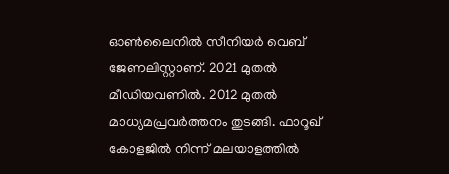ഓൺലൈനിൽ സീനിയർ വെബ് ജേണലിസ്റ്റാണ്. 2021 മുതൽ മീഡിയവണിൽ. 2012 മുതൽ മാധ്യമപ്രവർത്തനം തുടങ്ങി. ഫാറൂഖ് കോളജിൽ നിന്ന് മലയാളത്തിൽ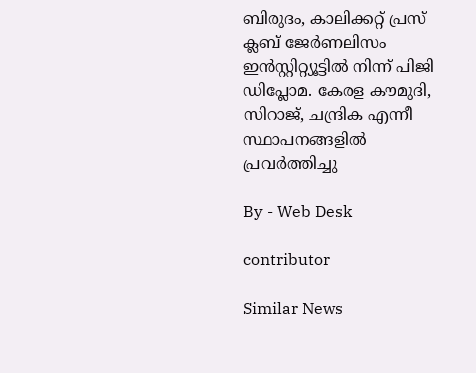ബിരുദം, കാലിക്കറ്റ് പ്രസ് ക്ലബ് ജേർണലിസം ഇൻസ്റ്റിറ്റ്യൂട്ടിൽ നിന്ന് പിജി ഡിപ്ലോമ. കേരള കൗമുദി, സിറാജ്, ചന്ദ്രിക എന്നീ സ്ഥാപനങ്ങളിൽ പ്രവർത്തിച്ചു

By - Web Desk

contributor

Similar News